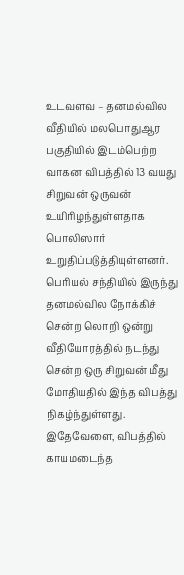உடவளவ – தனமல்வில வீதியில் மலபொதுஆர பகுதியில் இடம்பெற்ற வாகன விபத்தில் 13 வயது சிறுவன் ஒருவன் உயிரிழந்துள்ளதாக பொலிஸார் உறுதிப்படுத்தியுள்ளனர்.
பெரியல் சந்தியில் இருந்து தனமல்வில நோக்கிச் சென்ற லொறி ஒன்று வீதியோரத்தில் நடந்து சென்ற ஒரு சிறுவன் மீது மோதியதில் இந்த விபத்து நிகழ்ந்துள்ளது.
இதேவேளை, விபத்தில் காயமடைந்த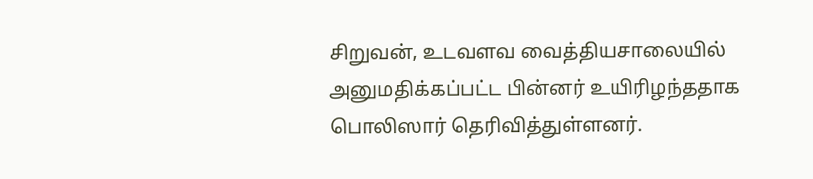சிறுவன், உடவளவ வைத்தியசாலையில் அனுமதிக்கப்பட்ட பின்னர் உயிரிழந்ததாக பொலிஸார் தெரிவித்துள்ளனர்.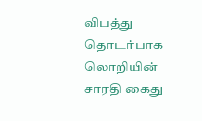விபத்து தொடர்பாக லொறியின் சாரதி கைது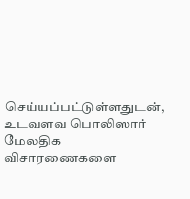செய்யப்பட்டுள்ளதுடன், உடவளவ பொலிஸார் மேலதிக விசாரணைகளை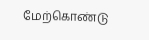மேற்கொண்டு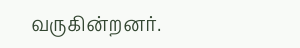வருகின்றனர்.